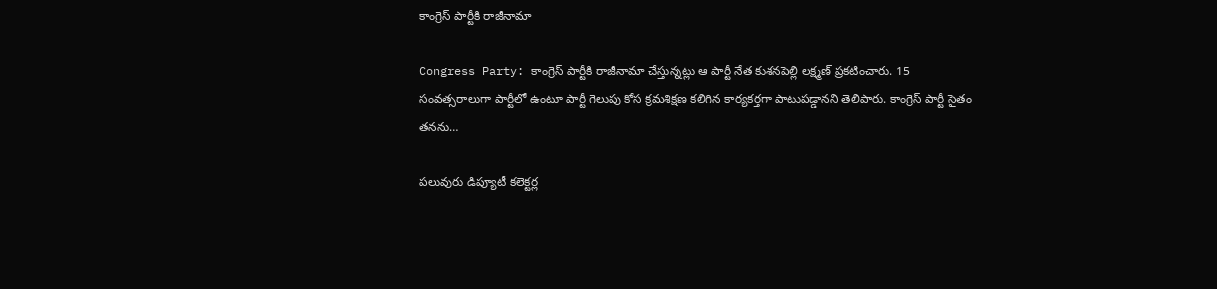కాంగ్రెస్ పార్టీకి రాజీనామా

Congress Party: కాంగ్రెస్ పార్టీకి రాజీనామా చేస్తున్న‌ట్లు ఆ పార్టీ నేత కుశనపెల్లి లక్ష్మణ్ ప్ర‌క‌టించారు. 15 సంవత్సరాలుగా పార్టీలో ఉంటూ పార్టీ గెలుపు కోస క్రమశిక్షణ కలిగిన కార్యకర్తగా పాటుపడ్డానని తెలిపారు. కాంగ్రెస్ పార్టీ సైతం త‌న‌ను…

ప‌లువురు డిప్యూటీ క‌లెక్ట‌ర్ల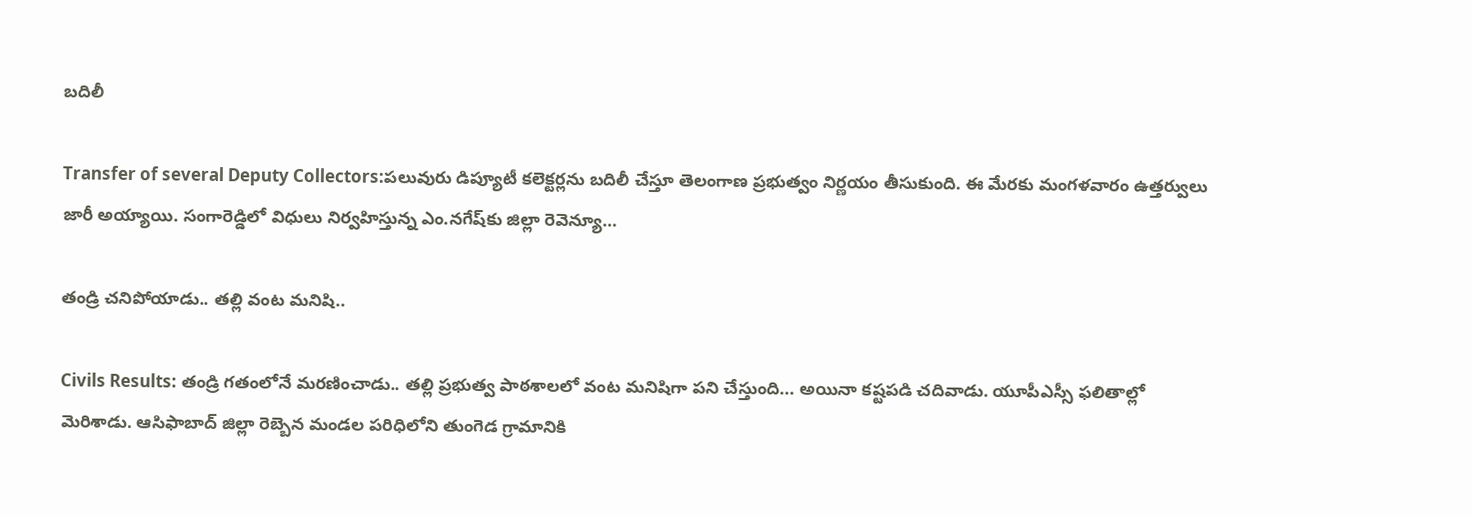బ‌దిలీ

Transfer of several Deputy Collectors:ప‌లువురు డిప్యూటీ క‌లెక్ట‌ర్ల‌ను బ‌దిలీ చేస్తూ తెలంగాణ ప్ర‌భుత్వం నిర్ణ‌యం తీసుకుంది. ఈ మేర‌కు మంగ‌ళ‌వారం ఉత్త‌ర్వులు జారీ అయ్యాయి. సంగారెడ్డిలో విధులు నిర్వ‌హిస్తున్న ఎం.న‌గేష్‌కు జిల్లా రెవెన్యూ…

తండ్రి చ‌నిపోయాడు.. త‌ల్లి వంట మ‌నిషి..

Civils Results: తండ్రి గ‌తంలోనే మ‌ర‌ణించాడు.. త‌ల్లి ప్ర‌భుత్వ పాఠ‌శాల‌లో వంట మ‌నిషిగా ప‌ని చేస్తుంది... అయినా క‌ష్ట‌ప‌డి చ‌దివాడు. యూపీఎస్సీ ఫ‌లితాల్లో మెరిశాడు. ఆసిఫాబాద్ జిల్లా రెబ్బెన మండల ప‌రిధిలోని తుంగెడ గ్రామానికి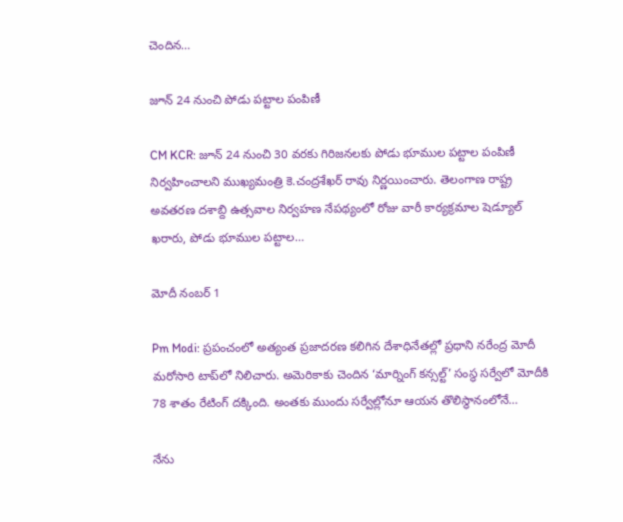చెందిన…

జూన్ 24 నుంచి పోడు పట్టాల పంపిణీ

CM KCR: జూన్ 24 నుంచి 30 వరకు గిరిజనలకు పోడు భూముల పట్టాల పంపిణీ నిర్వహించాలని ముఖ్యమంత్రి కె.చంద్రశేఖర్ రావు నిర్ణయించారు. తెలంగాణ రాష్ట్ర అవతరణ దశాబ్ది ఉత్సవాల నిర్వహణ నేపథ్యంలో రోజు వారీ కార్యక్రమాల షెడ్యూల్ ఖరారు, పోడు భూముల పట్టాల…

మోదీ నంబ‌ర్ 1

Pm Modi: ప్రపంచంలో అత్యంత ప్రజాదరణ కలిగిన దేశాధినేతల్లో ప్రధాని నరేంద్ర మోదీ మరోసారి టాప్‌లో నిలిచారు. అమెరికాకు చెందిన ‘మార్నింగ్‌ కన్సల్ట్‌’ సంస్థ సర్వేలో మోదీకి 78 శాతం రేటింగ్‌ దక్కింది. అంతకు ముందు సర్వేల్లోనూ ఆయన తొలిస్థానంలోనే…

నేను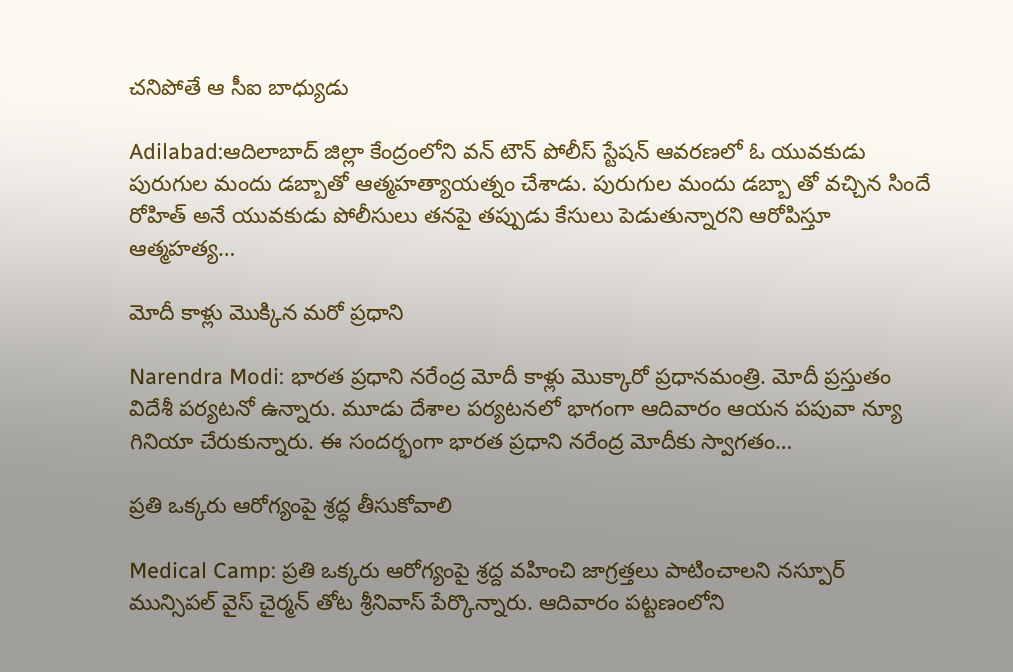చనిపోతే ఆ సీఐ బాధ్యుడు

Adilabad:ఆదిలాబాద్ జిల్లా కేంద్రంలోని వన్ టౌన్ పోలీస్ స్టేషన్ ఆవరణలో ఓ యువకుడు పురుగుల మందు డబ్బాతో ఆత్మహత్యాయత్నం చేశాడు. పురుగుల మందు డబ్బా తో వచ్చిన సిందే రోహిత్ అనే యువకుడు పోలీసులు తనపై తప్పుడు కేసులు పెడుతున్నారని ఆరోపిస్తూ ఆత్మహత్య…

మోదీ కాళ్లు మొక్కిన మ‌రో ప్రధాని

Narendra Modi: భారత ప్రధాని నరేంద్ర మోదీ కాళ్లు మొక్కారో ప్ర‌ధాన‌మంత్రి. మోదీ ప్ర‌స్తుతం విదేశీ ప‌ర్య‌ట‌నో ఉన్నారు. మూడు దేశాల పర్యటనలో భాగంగా ఆదివారం ఆయ‌న ప‌పువా న్యూ గినియా చేరుకున్నారు. ఈ సందర్భంగా భారత ప్రధాని నరేంద్ర మోదీకు స్వాగతం…

ప్రతి ఒక్కరు ఆరోగ్యంపై శ్రద్ధ తీసుకోవాలి

Medical Camp: ప్రతి ఒక్కరు ఆరోగ్యంపై శ్రద్ద వహించి జాగ్రత్తలు పాటించాలని నస్పూర్ మున్సిపల్ వైస్ చైర్మన్ తోట శ్రీనివాస్ పేర్కొన్నారు. ఆదివారం పట్టణంలోని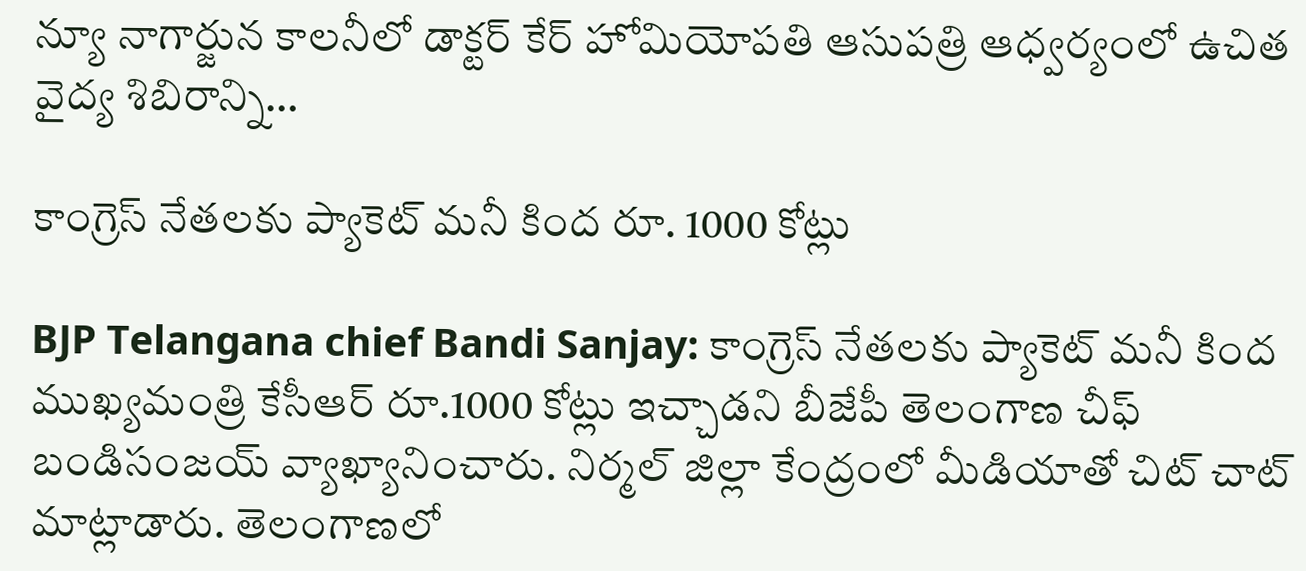న్యూ నాగార్జున కాలనీలో డాక్టర్ కేర్ హోమియోపతి ఆసుపత్రి ఆధ్వర్యంలో ఉచిత వైద్య శిబిరాన్ని…

కాంగ్రెస్ నేతలకు ప్యాకెట్ మనీ కింద రూ. 1000 కోట్లు

BJP Telangana chief Bandi Sanjay: కాంగ్రెస్ నేతలకు ప్యాకెట్ మనీ కింద ముఖ్య‌మంత్రి కేసీఆర్ రూ.1000 కోట్లు ఇచ్చాడని బీజేపీ తెలంగాణ చీఫ్ బండిసంజయ్ వ్యాఖ్యానించారు. నిర్మల్ జిల్లా కేంద్రంలో మీడియాతో చిట్ చాట్ మాట్లాడారు. తెలంగాణలో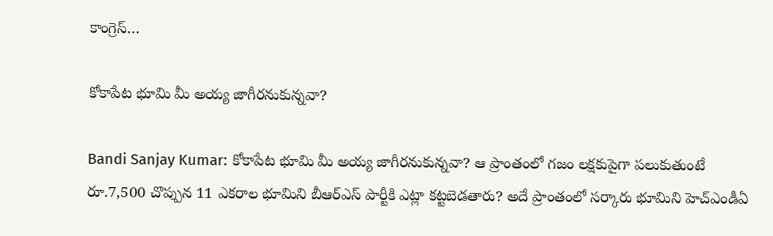కాంగ్రెస్…

కోకాపేట భూమి మీ అయ్య జాగీరనుకున్నవా?

Bandi Sanjay Kumar: కోకాపేట భూమి మీ అయ్య జాగీరనుకున్నవా? ఆ ప్రాంతంలో గజం లక్షకుపైగా పలుకుతుంటే రూ.7,500 చొప్పున 11 ఎకరాల భూమిని బీఆర్ఎస్ పార్టీకి ఎట్లా కట్టబెడతారు? అదే ప్రాంతంలో సర్కారు భూమిని హెచ్ఎండీఏ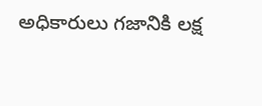అధికారులు గజానికి లక్ష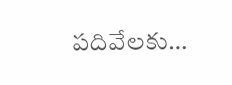పదివేలకు…